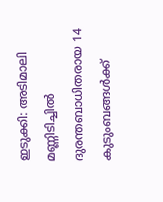ഇടുക്കി: അടിമാലി മണ്ണിടിച്ചിൽ ദുരന്തബാധിതരായ 14 കുടുംബങ്ങൾക്ക്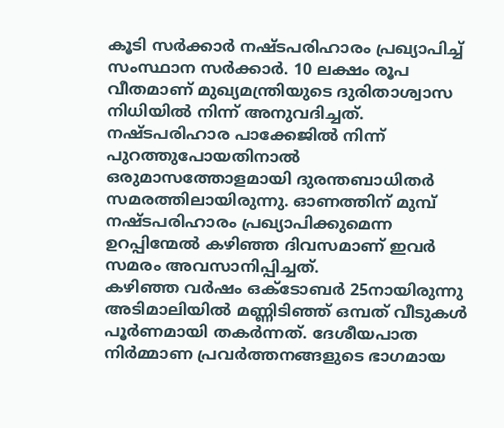കൂടി സർക്കാർ നഷ്ടപരിഹാരം പ്രഖ്യാപിച്ച് സംസ്ഥാന സർക്കാർ. 10 ലക്ഷം രൂപ വീതമാണ് മുഖ്യമന്ത്രിയുടെ ദുരിതാശ്വാസ നിധിയിൽ നിന്ന് അനുവദിച്ചത്. നഷ്ടപരിഹാര പാക്കേജിൽ നിന്ന് പുറത്തുപോയതിനാൽ ഒരുമാസത്തോളമായി ദുരന്തബാധിതർ സമരത്തിലായിരുന്നു. ഓണത്തിന് മുമ്പ് നഷ്ടപരിഹാരം പ്രഖ്യാപിക്കുമെന്ന ഉറപ്പിന്മേൽ കഴിഞ്ഞ ദിവസമാണ് ഇവർ സമരം അവസാനിപ്പിച്ചത്.
കഴിഞ്ഞ വർഷം ഒക്ടോബർ 25നായിരുന്നു അടിമാലിയിൽ മണ്ണിടിഞ്ഞ് ഒമ്പത് വീടുകൾ പൂർണമായി തകർന്നത്. ദേശീയപാത നിർമ്മാണ പ്രവർത്തനങ്ങളുടെ ഭാഗമായ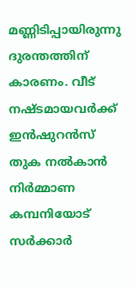മണ്ണിടിപ്പായിരുന്നു ദുരന്തത്തിന് കാരണം. വീട് നഷ്ടമായവർക്ക് ഇൻഷുറൻസ് തുക നൽകാൻ നിർമ്മാണ കമ്പനിയോട് സർക്കാർ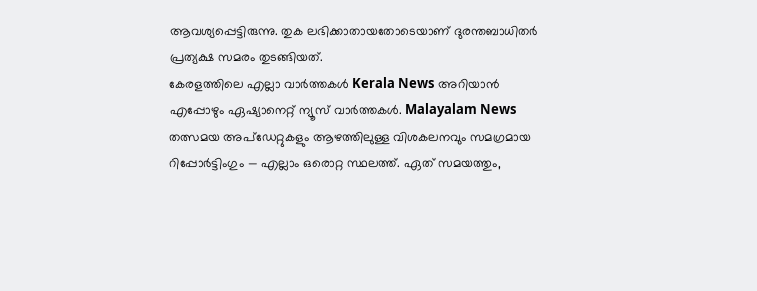ആവശ്യപ്പെട്ടിരുന്നു. തുക ലഭിക്കാതായതോടെയാണ് ദുരന്തബാധിതർ പ്രത്യക്ഷ സമരം തുടങ്ങിയത്.
കേരളത്തിലെ എല്ലാ വാർത്തകൾ Kerala News അറിയാൻ എപ്പോഴും ഏഷ്യാനെറ്റ് ന്യൂസ് വാർത്തകൾ. Malayalam News തത്സമയ അപ്ഡേറ്റുകളും ആഴത്തിലുള്ള വിശകലനവും സമഗ്രമായ റിപ്പോർട്ടിംഗും — എല്ലാം ഒരൊറ്റ സ്ഥലത്ത്. ഏത് സമയത്തും,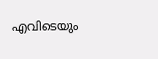എവിടെയും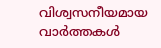വിശ്വസനീയമായ വാർത്തകൾ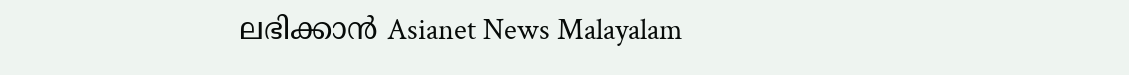ലഭിക്കാൻ Asianet News Malayalam